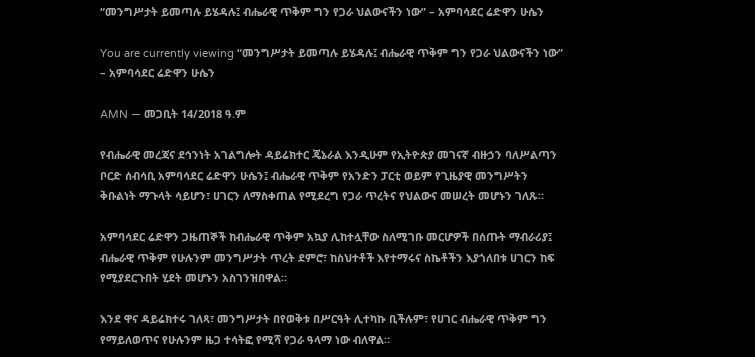“መንግሥታት ይመጣሉ ይሄዳሉ፤ ብሔራዊ ጥቅም ግን የጋራ ህልውናችን ነው” – አምባሳደር ሬድዋን ሁሴን

You are currently viewing “መንግሥታት ይመጣሉ ይሄዳሉ፤ ብሔራዊ ጥቅም ግን የጋራ ህልውናችን ነው” – አምባሳደር ሬድዋን ሁሴን

AMN — መጋቢት 14/2018 ዓ.ም

የብሔራዊ መረጃና ደኅንነት አገልግሎት ዳይሬክተር ጄኔራል እንዲሁም የኢትዮጵያ መገናኛ ብዙኃን ባለሥልጣን ቦርድ ሰብሳቢ አምባሳደር ሬድዋን ሁሴን፤ ብሔራዊ ጥቅም የአንድን ፓርቲ ወይም የጊዜያዊ መንግሥትን ቅቡልነት ማጉላት ሳይሆን፣ ሀገርን ለማስቀጠል የሚደረግ የጋራ ጥረትና የህልውና መሠረት መሆኑን ገለጹ።

አምባሳደር ሬድዋን ጋዜጠኞች ከብሔራዊ ጥቅም አኳያ ሊከተሏቸው ስለሚገቡ መርሆዎች በሰጡት ማብራሪያ፤ ብሔራዊ ጥቅም የሁሉንም መንግሥታት ጥረት ደምሮ፣ ከስህተቶች እየተማሩና ስኬቶችን እያጎለበቱ ሀገርን ከፍ የሚያደርጉበት ሂደት መሆኑን አስገንዝበዋል።

እንደ ዋና ዳይሬክተሩ ገለጻ፣ መንግሥታት በየወቅቱ በሥርዓት ሊተካኩ ቢችሉም፣ የሀገር ብሔራዊ ጥቅም ግን የማይለወጥና የሁሉንም ዜጋ ተሳትፎ የሚሻ የጋራ ዓላማ ነው ብለዋል።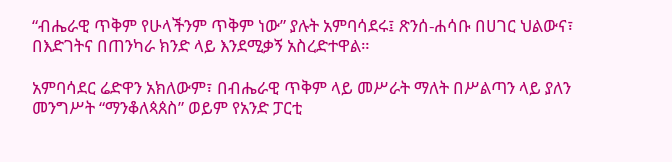“ብሔራዊ ጥቅም የሁላችንም ጥቅም ነው” ያሉት አምባሳደሩ፤ ጽንሰ-ሐሳቡ በሀገር ህልውና፣ በእድገትና በጠንካራ ክንድ ላይ እንደሚቃኝ አስረድተዋል።

አምባሳደር ሬድዋን አክለውም፣ በብሔራዊ ጥቅም ላይ መሥራት ማለት በሥልጣን ላይ ያለን መንግሥት “ማንቆለጳጰስ” ወይም የአንድ ፓርቲ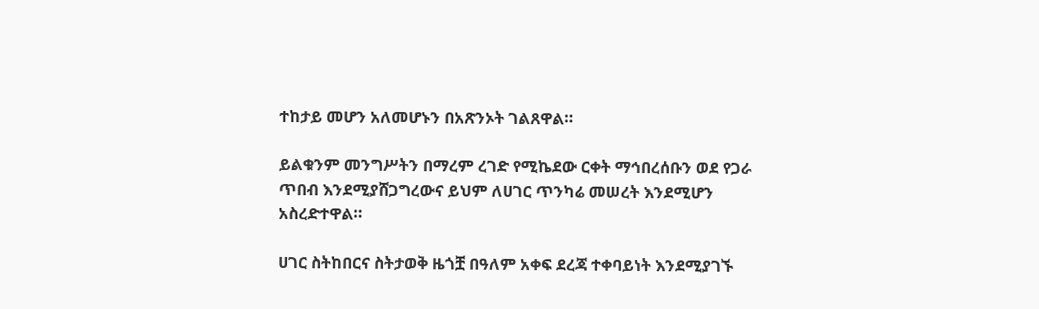ተከታይ መሆን አለመሆኑን በአጽንኦት ገልጸዋል።

ይልቁንም መንግሥትን በማረም ረገድ የሚኬደው ርቀት ማኅበረሰቡን ወደ የጋራ ጥበብ እንደሚያሸጋግረውና ይህም ለሀገር ጥንካሬ መሠረት እንደሚሆን አስረድተዋል።

ሀገር ስትከበርና ስትታወቅ ዜጎቿ በዓለም አቀፍ ደረጃ ተቀባይነት እንደሚያገኙ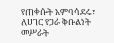የጠቀሱት አምባሳደሩ፣ ለሀገር የጋራ ቅቡልነት መሥራት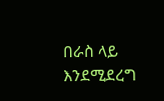በራስ ላይ እንደሚደረግ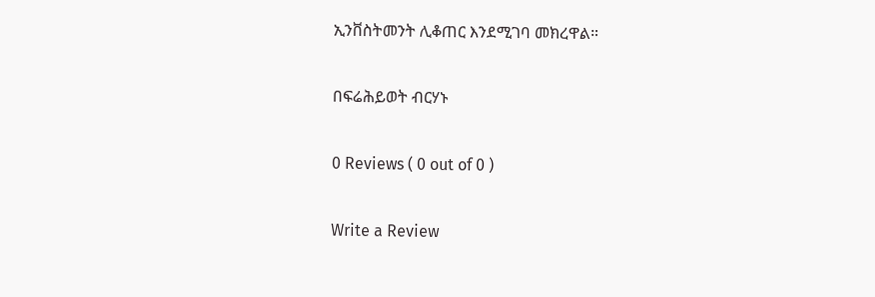ኢንቨስትመንት ሊቆጠር እንደሚገባ መክረዋል።

በፍሬሕይወት ብርሃኑ

0 Reviews ( 0 out of 0 )

Write a Review